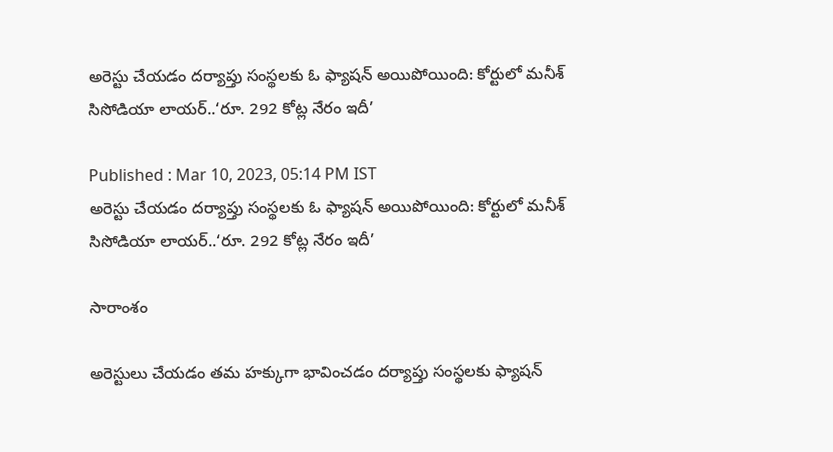అరెస్టు చేయడం దర్యాప్తు సంస్థలకు ఓ ఫ్యాషన్ అయిపోయింది: కోర్టులో మనీశ్ సిసోడియా లాయర్..‘రూ. 292 కోట్ల నేరం ఇదీ’

Published : Mar 10, 2023, 05:14 PM IST
అరెస్టు చేయడం దర్యాప్తు సంస్థలకు ఓ ఫ్యాషన్ అయిపోయింది: కోర్టులో మనీశ్ సిసోడియా లాయర్..‘రూ. 292 కోట్ల నేరం ఇదీ’

సారాంశం

అరెస్టులు చేయడం తమ హక్కుగా భావించడం దర్యాప్తు సంస్థలకు ఫ్యాషన్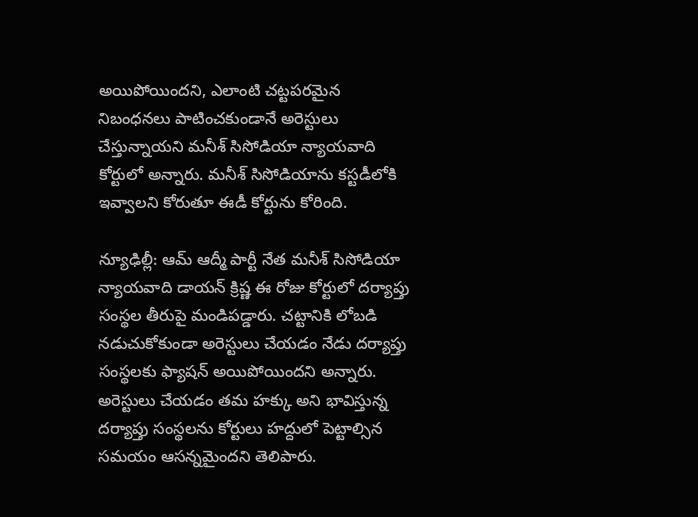అయిపోయిందని, ఎలాంటి చట్టపరమైన నిబంధనలు పాటించకుండానే అరెస్టులు చేస్తున్నాయని మనీశ్ సిసోడియా న్యాయవాది కోర్టులో అన్నారు. మనీశ్ సిసోడియాను కస్టడీలోకి ఇవ్వాలని కోరుతూ ఈడీ కోర్టును కోరింది.

న్యూఢిల్లీ: ఆమ్ ఆద్మీ పార్టీ నేత మనీశ్ సిసోడియా న్యాయవాది డాయన్ క్రిష్ణ ఈ రోజు కోర్టులో దర్యాప్తు సంస్థల తీరుపై మండిపడ్డారు. చట్టానికి లోబడి నడుచుకోకుండా అరెస్టులు చేయడం నేడు దర్యాప్తు సంస్థలకు ఫ్యాషన్ అయిపోయిందని అన్నారు. అరెస్టులు చేయడం తమ హక్కు అని భావిస్తున్న దర్యాప్తు సంస్థలను కోర్టులు హద్దులో పెట్టాల్సిన సమయం ఆసన్నమైందని తెలిపారు.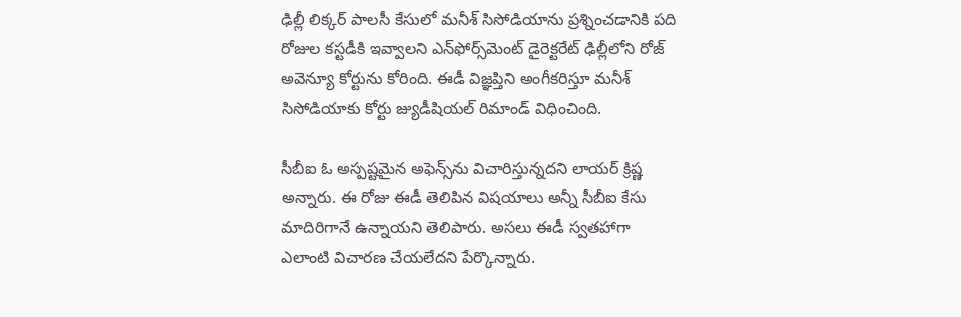ఢిల్లీ లిక్కర్ పాలసీ కేసులో మనీశ్ సిసోడియాను ప్రశ్నించడానికి పది రోజుల కస్టడీకి ఇవ్వాలని ఎన్‌ఫోర్స్‌మెంట్ డైరెక్టరేట్ ఢిల్లీలోని రోజ్ అవెన్యూ కోర్టును కోరింది. ఈడీ విజ్ఞప్తిని అంగీకరిస్తూ మనీశ్ సిసోడియాకు కోర్టు జ్యుడీషియల్ రిమాండ్ విధించింది.

సీబీఐ ఓ అస్పష్టమైన అఫెన్స్‌ను విచారిస్తున్నదని లాయర్ క్రిష్ణ అన్నారు. ఈ రోజు ఈడీ తెలిపిన విషయాలు అన్నీ సీబీఐ కేసు మాదిరిగానే ఉన్నాయని తెలిపారు. అసలు ఈడీ స్వతహాగా ఎలాంటి విచారణ చేయలేదని పేర్కొన్నారు.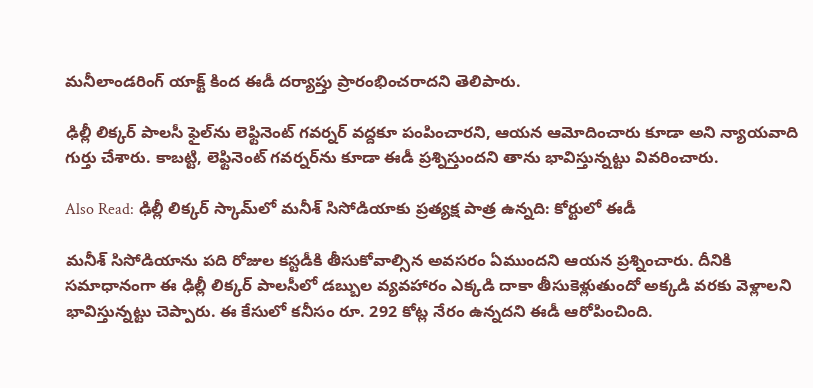మనీలాండరింగ్ యాక్ట్ కింద ఈడీ దర్యాప్తు ప్రారంభించరాదని తెలిపారు.

ఢిల్లీ లిక్కర్ పాలసీ ఫైల్‌ను లెఫ్టినెంట్ గవర్నర్ వద్దకూ పంపించారని, ఆయన ఆమోదించారు కూడా అని న్యాయవాది గుర్తు చేశారు. కాబట్టి, లెఫ్టినెంట్ గవర్నర్‌ను కూడా ఈడీ ప్రశ్నిస్తుందని తాను భావిస్తున్నట్టు వివరించారు.

Also Read: ఢిల్లీ లిక్కర్ స్కామ్‌లో మనీశ్ సిసోడియాకు ప్రత్యక్ష పాత్ర ఉన్నది: కోర్టులో ఈడీ

మనీశ్ సిసోడియాను పది రోజుల కస్టడీకి తీసుకోవాల్సిన అవసరం ఏముందని ఆయన ప్రశ్నించారు. దీనికి సమాధానంగా ఈ ఢిల్లీ లిక్కర్ పాలసీలో డబ్బుల వ్యవహారం ఎక్కడి దాకా తీసుకెళ్లుతుందో అక్కడి వరకు వెళ్లాలని భావిస్తున్నట్టు చెప్పారు. ఈ కేసులో కనీసం రూ. 292 కోట్ల నేరం ఉన్నదని ఈడీ ఆరోపించింది.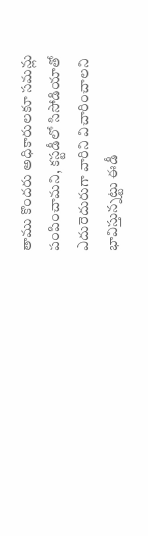తాము కొందరు అధికారులకూ సమన్లు పంపించామని, కస్టడీలో సిసోడియాతో ఎదురెదురుగా వారిని విచారించాలని భావిస్తున్నట్టు ఈడీ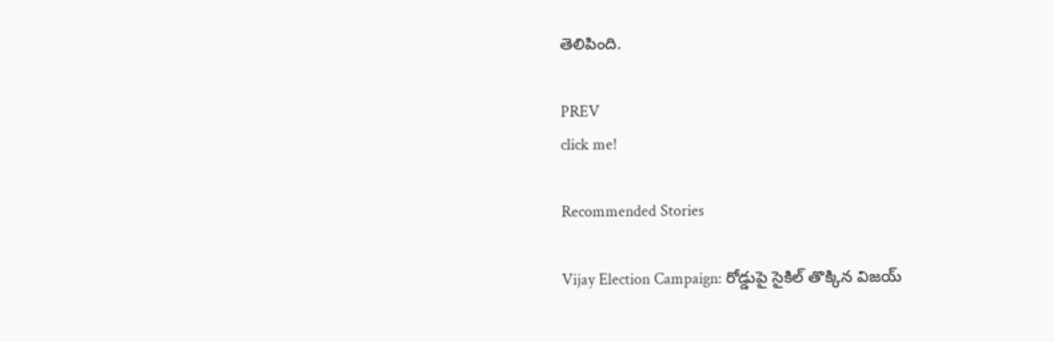తెలిపింది.

PREV
click me!

Recommended Stories

Vijay Election Campaign: రోడ్డుపై సైకిల్ తొక్కిన విజయ్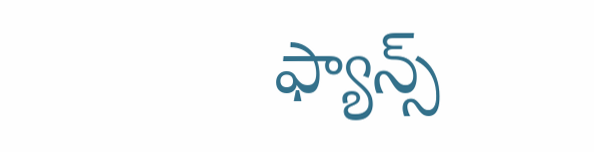ఫ్యాన్స్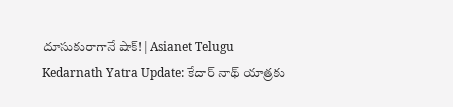దూసుకురాగానే షాక్! | Asianet Telugu
Kedarnath Yatra Update: కేదార్ నాథ్ యాత్రకు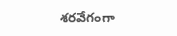శరవేగంగా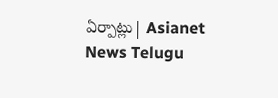ఏర్పాట్లు| Asianet News Telugu